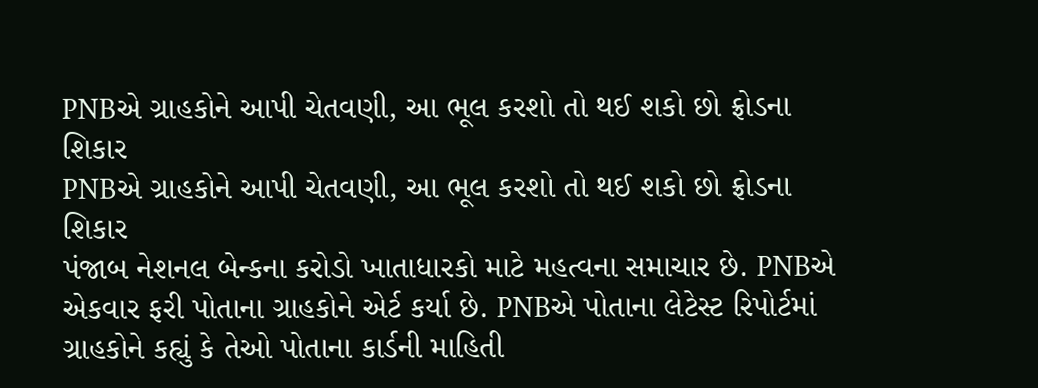PNBએ ગ્રાહકોને આપી ચેતવણી, આ ભૂલ કરશો તો થઈ શકો છો ફ્રોડના શિકાર
PNBએ ગ્રાહકોને આપી ચેતવણી, આ ભૂલ કરશો તો થઈ શકો છો ફ્રોડના શિકાર
પંજાબ નેશનલ બેન્કના કરોડો ખાતાધારકો માટે મહત્વના સમાચાર છે. PNBએ એકવાર ફરી પોતાના ગ્રાહકોને એર્ટ કર્યા છે. PNBએ પોતાના લેટેસ્ટ રિપોર્ટમાં ગ્રાહકોને કહ્યું કે તેઓ પોતાના કાર્ડની માહિતી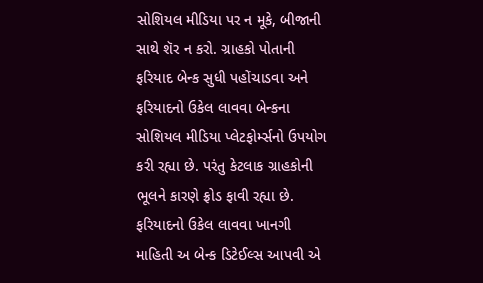સોશિયલ મીડિયા પર ન મૂકે, બીજાની સાથે શૅર ન કરો. ગ્રાહકો પોતાની ફરિયાદ બેન્ક સુધી પહોંચાડવા અને ફરિયાદનો ઉકેલ લાવવા બેન્કના સોશિયલ મીડિયા પ્લેટફોર્મ્સનો ઉપયોગ કરી રહ્યા છે. પરંતુ કેટલાક ગ્રાહકોની ભૂલને કારણે ફ્રોડ ફાવી રહ્યા છે. ફરિયાદનો ઉકેલ લાવવા ખાનગી માહિતી અ બેન્ક ડિટેઈલ્સ આપવી એ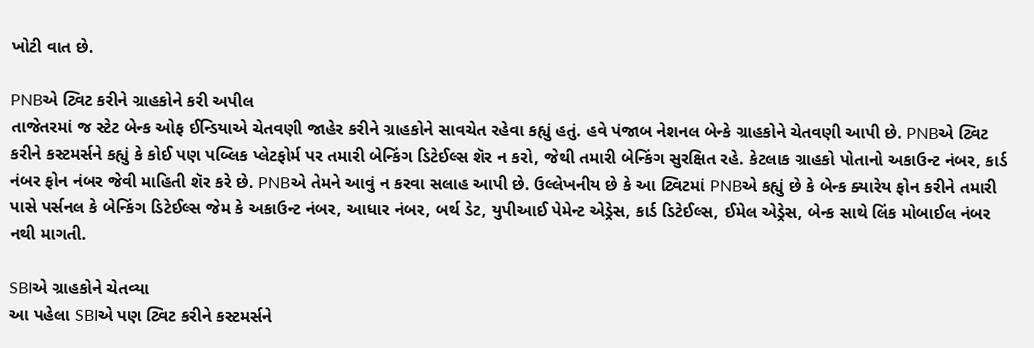ખોટી વાત છે.

PNBએ ટ્વિટ કરીને ગ્રાહકોને કરી અપીલ
તાજેતરમાં જ સ્ટેટ બેન્ક ઓફ ઈન્ડિયાએ ચેતવણી જાહેર કરીને ગ્રાહકોને સાવચેત રહેવા કહ્યું હતું. હવે પંજાબ નેશનલ બેન્કે ગ્રાહકોને ચેતવણી આપી છે. PNBએ ટ્વિટ કરીને કસ્ટમર્સને કહ્યું કે કોઈ પણ પબ્લિક પ્લેટફોર્મ પર તમારી બેન્કિંગ ડિટેઈલ્સ શૅર ન કરો, જેથી તમારી બેન્કિંગ સુરક્ષિત રહે. કેટલાક ગ્રાહકો પોતાનો અકાઉન્ટ નંબર, કાર્ડ નંબર ફોન નંબર જેવી માહિતી શૅર કરે છે. PNBએ તેમને આવું ન કરવા સલાહ આપી છે. ઉલ્લેખનીય છે કે આ ટ્વિટમાં PNBએ કહ્યું છે કે બેન્ક ક્યારેય ફોન કરીને તમારી પાસે પર્સનલ કે બેન્કિંગ ડિટેઈલ્સ જેમ કે અકાઉન્ટ નંબર, આધાર નંબર, બર્થ ડેટ, યુપીઆઈ પેમેન્ટ એડ્રેસ, કાર્ડ ડિટેઈલ્સ, ઈમેલ એડ્રેસ, બેન્ક સાથે લિંક મોબાઈલ નંબર નથી માગતી.

SBIએ ગ્રાહકોને ચેતવ્યા
આ પહેલા SBIએ પણ ટ્વિટ કરીને કસ્ટમર્સને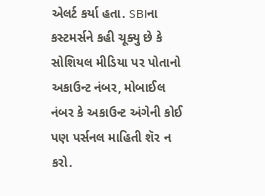એલર્ટ કર્યા હતા. SBIના કસ્ટમર્સને કહી ચૂક્યુ છે કે સોશિયલ મીડિયા પર પોતાનો અકાઉન્ટ નંબર, મોબાઈલ નંબર કે અકાઉન્ટ અંગેની કોઈ પણ પર્સનલ માહિતી શૅર ન કરો.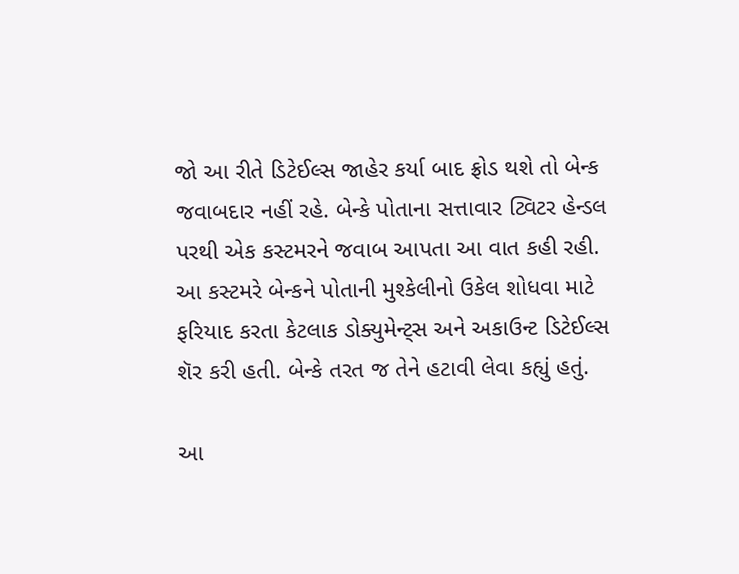જો આ રીતે ડિટેઈલ્સ જાહેર કર્યા બાદ ફ્રોડ થશે તો બેન્ક જવાબદાર નહીં રહે. બેન્કે પોતાના સત્તાવાર ટ્વિટર હેન્ડલ પરથી એક કસ્ટમરને જવાબ આપતા આ વાત કહી રહી. આ કસ્ટમરે બેન્કને પોતાની મુશ્કેલીનો ઉકેલ શોધવા માટે ફરિયાદ કરતા કેટલાક ડોક્યુમેન્ટ્સ અને અકાઉન્ટ ડિટેઈલ્સ શૅર કરી હતી. બેન્કે તરત જ તેને હટાવી લેવા કહ્યું હતું.

આ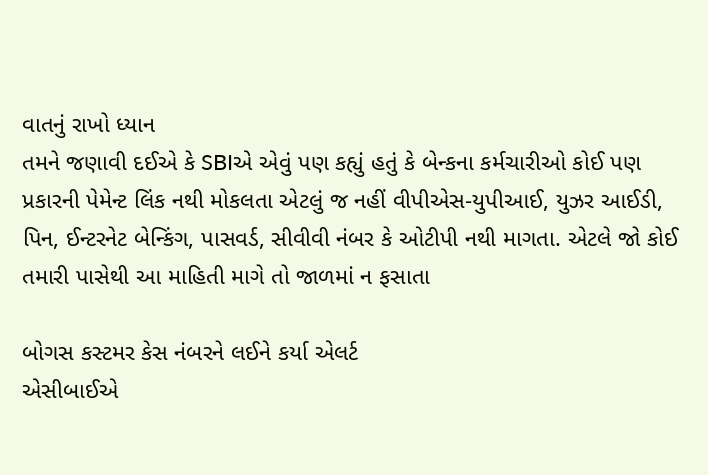વાતનું રાખો ધ્યાન
તમને જણાવી દઈએ કે SBIએ એવું પણ કહ્યું હતું કે બેન્કના કર્મચારીઓ કોઈ પણ પ્રકારની પેમેન્ટ લિંક નથી મોકલતા એટલું જ નહીં વીપીએસ-યુપીઆઈ, યુઝર આઈડી, પિન, ઈન્ટરનેટ બેન્કિંગ, પાસવર્ડ, સીવીવી નંબર કે ઓટીપી નથી માગતા. એટલે જો કોઈ તમારી પાસેથી આ માહિતી માગે તો જાળમાં ન ફસાતા

બોગસ કસ્ટમર કેસ નંબરને લઈને કર્યા એલર્ટ
એસીબાઈએ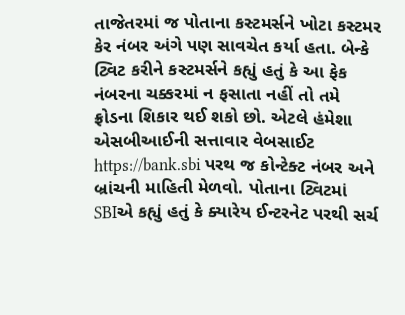તાજેતરમાં જ પોતાના કસ્ટમર્સને ખોટા કસ્ટમર કેર નંબર અંગે પણ સાવચેત કર્યા હતા. બેન્કે ટ્વિટ કરીને કસ્ટમર્સને કહ્યું હતું કે આ ફેક નંબરના ચક્કરમાં ન ફસાતા નહીં તો તમે ફ્રોડના શિકાર થઈ શકો છો. એટલે હંમેશા એસબીઆઈની સત્તાવાર વેબસાઈટ https://bank.sbi પરથ જ કોન્ટેક્ટ નંબર અને બ્રાંચની માહિતી મેળવો. પોતાના ટ્વિટમાં SBIએ કહ્યું હતું કે ક્યારેય ઈન્ટરનેટ પરથી સર્ચ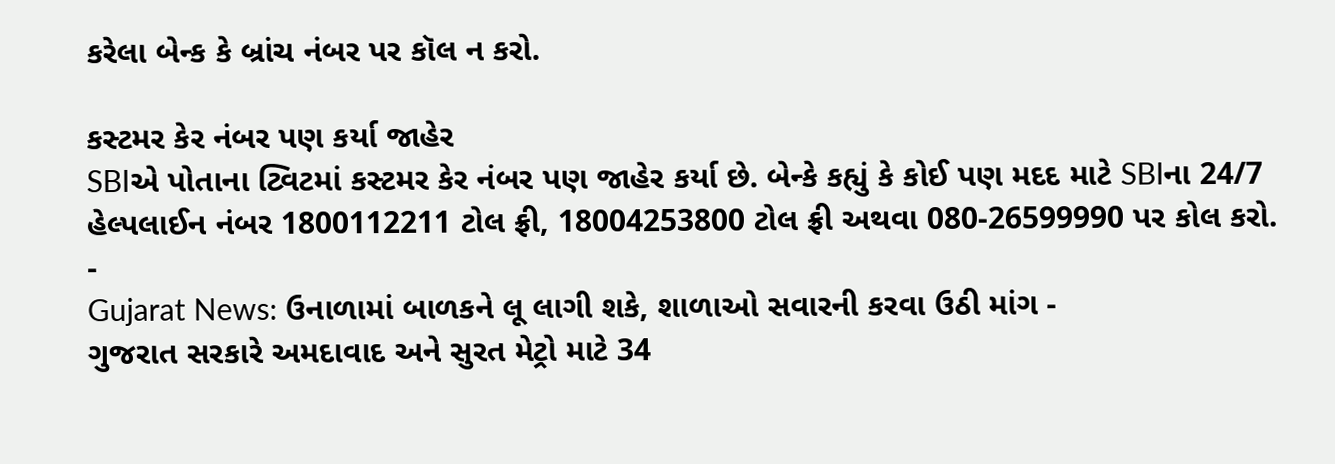કરેલા બેન્ક કે બ્રાંચ નંબર પર કૉલ ન કરો.

કસ્ટમર કેર નંબર પણ કર્યા જાહેર
SBIએ પોતાના ટ્વિટમાં કસ્ટમર કેર નંબર પણ જાહેર કર્યા છે. બેન્કે કહ્યું કે કોઈ પણ મદદ માટે SBIના 24/7 હેલ્પલાઈન નંબર 1800112211 ટોલ ફ્રી, 18004253800 ટોલ ફ્રી અથવા 080-26599990 પર કોલ કરો.
-
Gujarat News: ઉનાળામાં બાળકને લૂ લાગી શકે, શાળાઓ સવારની કરવા ઉઠી માંગ -
ગુજરાત સરકારે અમદાવાદ અને સુરત મેટ્રો માટે 34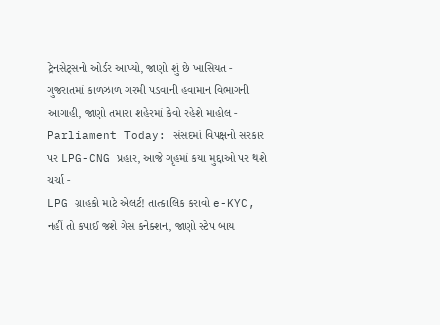ટ્રેનસેટ્સનો ઓર્ડર આપ્યો, જાણો શું છે ખાસિયત -
ગુજરાતમાં કાળઝાળ ગરમી પડવાની હવામાન વિભાગની આગાહી, જાણો તમારા શહેરમાં કેવો રહેશે માહોલ -
Parliament Today: સંસદમાં વિપક્ષનો સરકાર પર LPG-CNG પ્રહાર, આજે ગૃહમાં કયા મુદ્દાઓ પર થશે ચર્ચા -
LPG ગ્રાહકો માટે એલર્ટ! તાત્કાલિક કરાવો e-KYC, નહીં તો કપાઈ જશે ગેસ કનેક્શન, જાણો સ્ટેપ બાય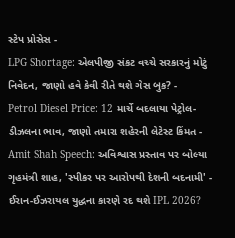સ્ટેપ પ્રોસેસ -
LPG Shortage: એલપીજી સંકટ વચ્ચે સરકારનું મોટું નિવેદન, જાણો હવે કેવી રીતે થશે ગેસ બુક? -
Petrol Diesel Price: 12 માર્ચે બદલાયા પેટ્રોલ-ડીઝલના ભાવ, જાણો તમારા શહેરની લેટેસ્ટ કિંમત -
Amit Shah Speech: અવિશ્વાસ પ્રસ્તાવ પર બોલ્યા ગૃહમંત્રી શાહ, 'સ્પીકર પર આરોપથી દેશની બદનામી' -
ઈરાન-ઈઝરાયલ યુદ્ધના કારણે રદ થશે IPL 2026?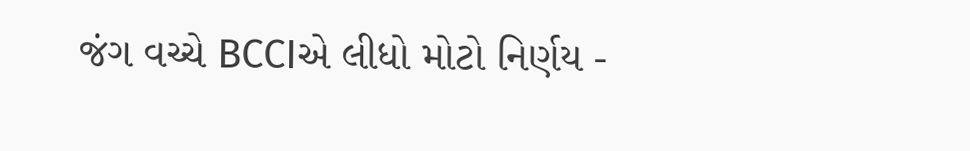જંગ વચ્ચે BCCIએ લીધો મોટો નિર્ણય -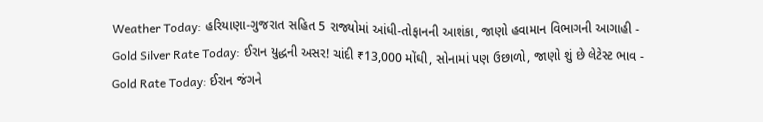Weather Today: હરિયાણા-ગુજરાત સહિત 5 રાજ્યોમાં આંધી-તોફાનની આશંકા, જાણો હવામાન વિભાગની આગાહી -
Gold Silver Rate Today: ઈરાન યુદ્ધની અસર! ચાંદી ₹13,000 મોંઘી, સોનામાં પણ ઉછાળો, જાણો શું છે લેટેસ્ટ ભાવ -
Gold Rate Today: ઈરાન જંગને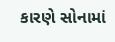કારણે સોનામાં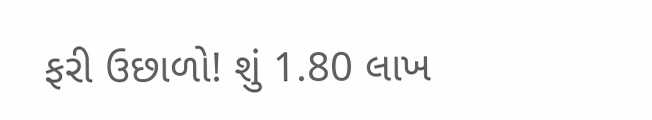ફરી ઉછાળો! શું 1.80 લાખ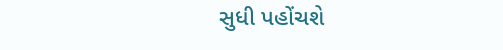સુધી પહોંચશે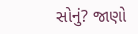સોનું? જાણો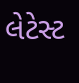લેટેસ્ટ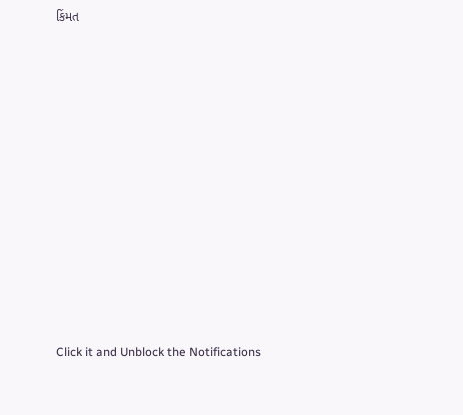કિંમત












Click it and Unblock the Notifications